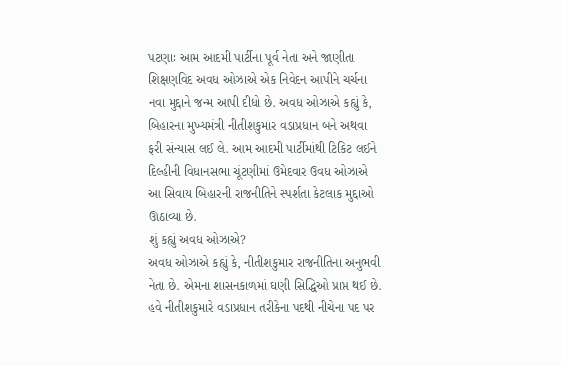પટણાઃ આમ આદમી પાર્ટીના પૂર્વ નેતા અને જાણીતા શિક્ષણવિદ અવધ ઓઝાએ એક નિવેદન આપીને ચર્ચના નવા મુદ્દાને જન્મ આપી દીધો છે. અવધ ઓઝાએ કહ્યું કે, બિહારના મુખ્યમંત્રી નીતીશકુમાર વડાપ્રધાન બને અથવા ફરી સંન્યાસ લઈ લે. આમ આદમી પાર્ટીમાંથી ટિકિટ લઈને દિલ્હીની વિધાનસભા ચૂંટણીમાં ઉમેદવાર ઉવધ ઓઝાએ આ સિવાય બિહારની રાજનીતિને સ્પર્શતા કેટલાક મુદ્દાઓ ઊઠાવ્યા છે.
શું કહ્યું અવધ ઓઝાએ?
અવધ ઓઝાએ કહ્યું કે, નીતીશકુમાર રાજનીતિના અનુભવી નેતા છે. એમના શાસનકાળમાં ઘણી સિદ્ધિઓ પ્રાપ્ત થઈ છે. હવે નીતીશકુમારે વડાપ્રધાન તરીકેના પદથી નીચેના પદ પર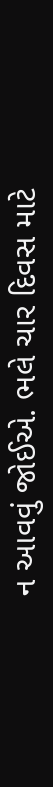ન આવવું જોઈએ. ભલે ચાર દિવસ માટે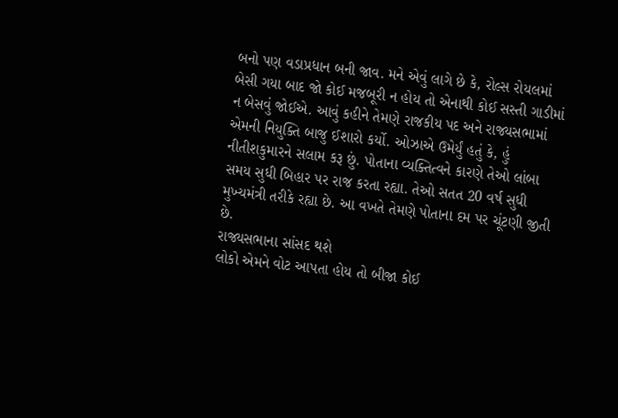બનો પણ વડાપ્રધાન બની જાવ. મને એવું લાગે છે કે, રોલ્સ રોયલમાં બેસી ગયા બાદ જો કોઈ મજબૂરી ન હોય તો એનાથી કોઈ સસ્તી ગાડીમાં ન બેસવું જોઈએ. આવું કહીને તેમણે રાજકીય પદ અને રાજ્યસભામાં એમની નિયુક્તિ બાજુ ઈશારો કર્યો. ઓઝાએ ઉમેર્યું હતું કે, હું નીતીશકુમારને સલામ કરૂ છું. પોતાના વ્યક્તિત્વને કારણે તેઓ લાંબા સમય સુધી બિહાર પર રાજ કરતા રહ્યા. તેઓ સતત 20 વર્ષ સુધી મુખ્યમંત્રી તરીકે રહ્યા છે. આ વખતે તેમણે પોતાના દમ પર ચૂંટણી જીતી છે.
રાજ્યસભાના સાંસદ થશે
લોકો એમને વોટ આપતા હોય તો બીજા કોઈ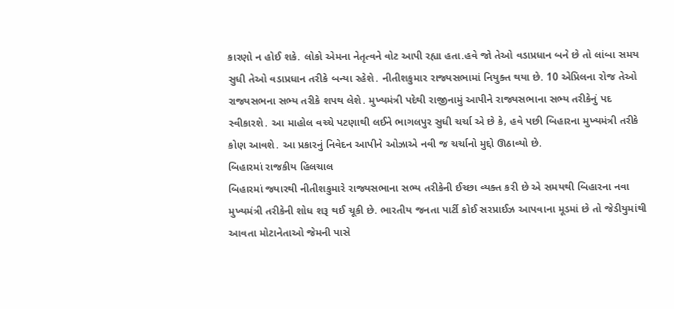કારણો ન હોઈ શકે. લોકો એમના નેતૃત્વને વોટ આપી રહ્યા હતા.હવે જો તેઓ વડાપ્રધાન બને છે તો લાંબા સમય સુધી તેઓ વડાપ્રધાન તરીકે બન્યા રહેશે. નીતીશકુમાર રાજ્યસભામાં નિયુક્ત થયા છે. 10 એપ્રિલના રોજ તેઓ રાજ્યસભના સભ્ય તરીકે શપથ લેશે. મુખ્યમંત્રી પદેથી રાજીનામું આપીને રાજ્યસભાના સભ્ય તરીકેનું પદ સ્વીકારશે. આ માહોલ વચ્ચે પટણાથી લઈને ભાગલપુર સુધી ચર્ચા એ છે કે, હવે પછી બિહારના મુખ્યમંત્રી તરીકે કોણ આવશે. આ પ્રકારનું નિવેદન આપીને ઓઝાએ નવી જ ચર્ચાનો મુદ્દો ઊઠાવ્યો છે.
બિહારમાં રાજકીય હિલચાલ
બિહારમાં જ્યારથી નીતીશકુમારે રાજ્યસભાના સભ્ય તરીકેની ઈચ્છા વ્યક્ત કરી છે એ સમયથી બિહારના નવા મુખ્યમંત્રી તરીકેની શોધ શરૂ થઈ ચૂકી છે. ભારતીય જનતા પાર્ટી કોઈ સરપ્રાઈઝ આપવાના મૂડમાં છે તો જેડીયુમાંથી આવતા મોટાનેતાઓ જેમની પાસે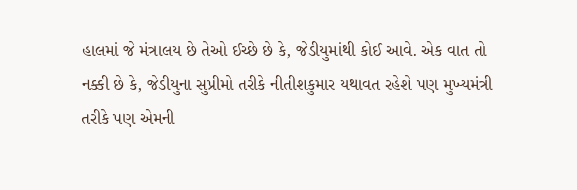હાલમાં જે મંત્રાલય છે તેઓ ઈચ્છે છે કે, જેડીયુમાંથી કોઈ આવે. એક વાત તો નક્કી છે કે, જેડીયુના સુપ્રીમો તરીકે નીતીશકુમાર યથાવત રહેશે પણ મુખ્યમંત્રી તરીકે પણ એમની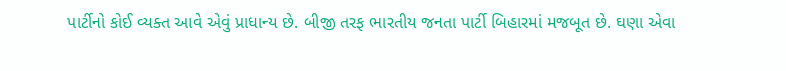પાર્ટીનો કોઈ વ્યક્ત આવે એવું પ્રાધાન્ય છે. બીજી તરફ ભારતીય જનતા પાર્ટી બિહારમાં મજબૂત છે. ઘણા એવા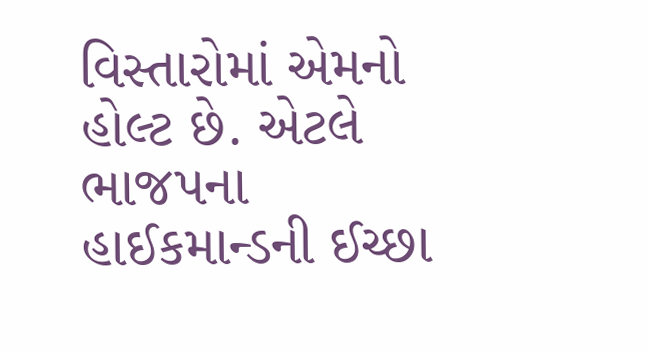વિસ્તારોમાં એમનો હોલ્ટ છે. એટલે ભાજપના હાઈકમાન્ડની ઈચ્છા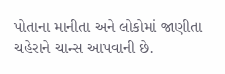પોતાના માનીતા અને લોકોમાં જાણીતા ચહેરાને ચાન્સ આપવાની છે.